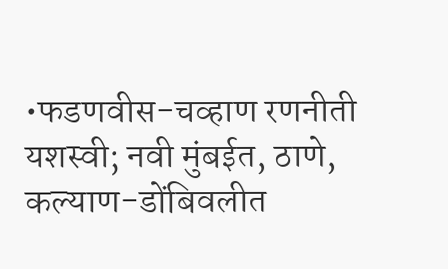•फडणवीस-चव्हाण रणनीती यशस्वी; नवी मुंबईत, ठाणे, कल्याण-डोंबिवलीत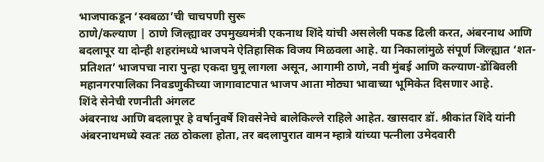भाजपाकडून ‘स्वबळा’ची चाचपणी सुरू
ठाणे/कल्याण | ठाणे जिल्ह्यावर उपमुख्यमंत्री एकनाथ शिंदे यांची असलेली पकड ढिली करत, अंबरनाथ आणि बदलापूर या दोन्ही शहरांमध्ये भाजपने ऐतिहासिक विजय मिळवला आहे. या निकालांमुळे संपूर्ण जिल्ह्यात ‘शत-प्रतिशत’ भाजपचा नारा पुन्हा एकदा घुमू लागला असून, आगामी ठाणे, नवी मुंबई आणि कल्याण-डोंबिवली महानगरपालिका निवडणुकीच्या जागावाटपात भाजप आता मोठ्या भावाच्या भूमिकेत दिसणार आहे.
शिंदे सेनेची रणनीती अंगलट
अंबरनाथ आणि बदलापूर हे वर्षानुवर्षे शिवसेनेचे बालेकिल्ले राहिले आहेत. खासदार डॉ. श्रीकांत शिंदे यांनी अंबरनाथमध्ये स्वतः तळ ठोकला होता, तर बदलापुरात वामन म्हात्रे यांच्या पत्नीला उमेदवारी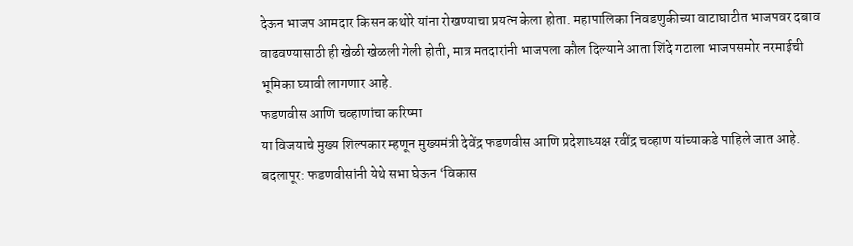देऊन भाजप आमदार किसन कथोरे यांना रोखण्याचा प्रयत्न केला होता. महापालिका निवडणुकीच्या वाटाघाटीत भाजपवर दबाव वाढवण्यासाठी ही खेळी खेळली गेली होती, मात्र मतदारांनी भाजपला कौल दिल्याने आता शिंदे गटाला भाजपसमोर नरमाईची भूमिका घ्यावी लागणार आहे.
फडणवीस आणि चव्हाणांचा करिष्मा
या विजयाचे मुख्य शिल्पकार म्हणून मुख्यमंत्री देवेंद्र फडणवीस आणि प्रदेशाध्यक्ष रवींद्र चव्हाण यांच्याकडे पाहिले जात आहे.
बदलापूर: फडणवीसांनी येथे सभा घेऊन ‘विकास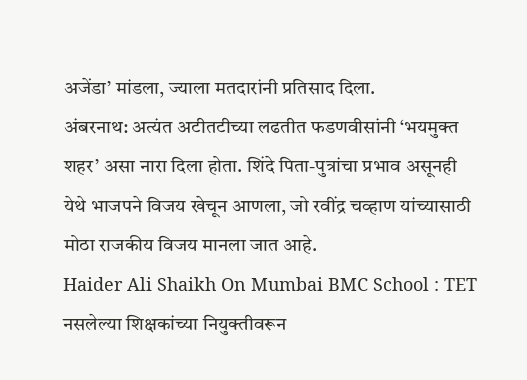अजेंडा’ मांडला, ज्याला मतदारांनी प्रतिसाद दिला.
अंबरनाथ: अत्यंत अटीतटीच्या लढतीत फडणवीसांनी ‘भयमुक्त शहर’ असा नारा दिला होता. शिंदे पिता-पुत्रांचा प्रभाव असूनही येथे भाजपने विजय खेचून आणला, जो रवींद्र चव्हाण यांच्यासाठी मोठा राजकीय विजय मानला जात आहे.
Haider Ali Shaikh On Mumbai BMC School : TET नसलेल्या शिक्षकांच्या नियुक्तीवरून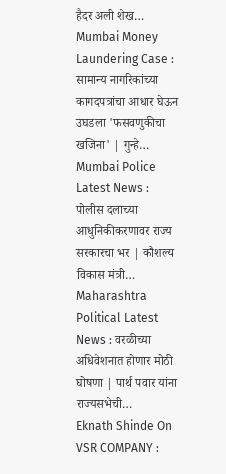हैदर अली शेख…
Mumbai Money Laundering Case : सामान्य नागरिकांच्या कागदपत्रांचा आधार घेऊन उघडला 'फसवणुकीचा खजिना' | गुन्हे…
Mumbai Police Latest News : पोलीस दलाच्या आधुनिकीकरणावर राज्य सरकारचा भर | कौशल्य विकास मंत्री…
Maharashtra Political Latest News : वरळीच्या अधिवेशनात होणार मोठी घोषणा | पार्थ पवार यांना राज्यसभेची…
Eknath Shinde On VSR COMPANY :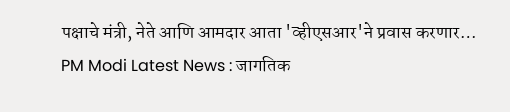पक्षाचे मंत्री, नेते आणि आमदार आता 'व्हीएसआर'ने प्रवास करणार…
PM Modi Latest News : जागतिक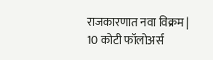राजकारणात नवा विक्रम | 10 कोटी फॉलोअर्स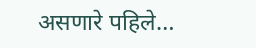असणारे पहिले…